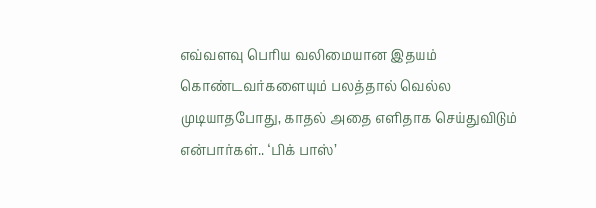எவ்வளவு பெரிய வலிமையான இதயம் கொண்டவர்களையும் பலத்தால் வெல்ல முடியாதபோது, காதல் அதை எளிதாக செய்துவிடும் என்பார்கள்.. ‘பிக் பாஸ்’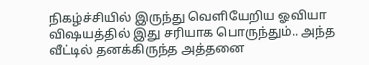நிகழ்ச்சியில் இருந்து வெளியேறிய ஓவியா விஷயத்தில் இது சரியாக பொருந்தும்.. அந்த வீட்டில் தனக்கிருந்த அத்தனை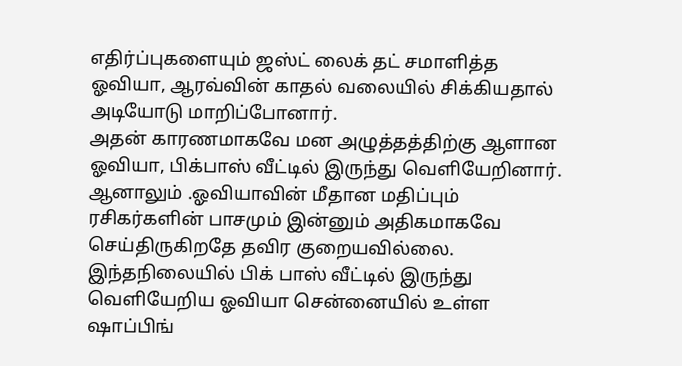எதிர்ப்புகளையும் ஜஸ்ட் லைக் தட் சமாளித்த ஓவியா, ஆரவ்வின் காதல் வலையில் சிக்கியதால் அடியோடு மாறிப்போனார்.
அதன் காரணமாகவே மன அழுத்தத்திற்கு ஆளான ஓவியா, பிக்பாஸ் வீட்டில் இருந்து வெளியேறினார். ஆனாலும் .ஓவியாவின் மீதான மதிப்பும் ரசிகர்களின் பாசமும் இன்னும் அதிகமாகவே செய்திருகிறதே தவிர குறையவில்லை. இந்தநிலையில் பிக் பாஸ் வீட்டில் இருந்து வெளியேறிய ஓவியா சென்னையில் உள்ள ஷாப்பிங்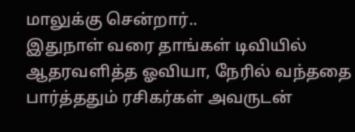மாலுக்கு சென்றார்..
இதுநாள் வரை தாங்கள் டிவியில் ஆதரவளித்த ஓவியா, நேரில் வந்ததை பார்த்ததும் ரசிகர்கள் அவருடன்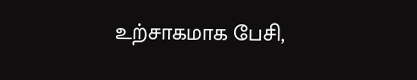உற்சாகமாக பேசி,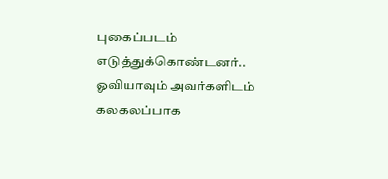புகைப்படம் எடுத்துக்கொண்டனர்.. ஓவியாவும் அவர்களிடம் கலகலப்பாக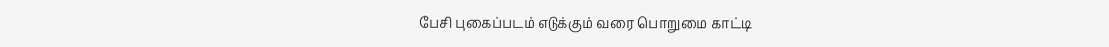பேசி புகைப்படம் எடுக்கும் வரை பொறுமை காட்டி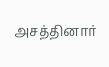அசத்தினார்